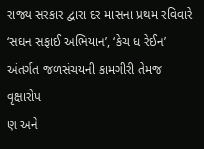રાજ્ય સરકાર દ્વારા દર માસના પ્રથમ રવિવારે ‘સઘન સફાઈ અભિયાન’, ‘કેચ ધ રેઈન’ અંતર્ગત જળસંચયની કામગીરી તેમજ વૃક્ષારોપ
ણ અને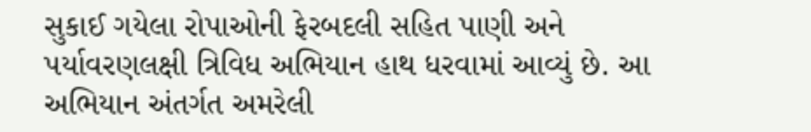સુકાઈ ગયેલા રોપાઓની ફેરબદલી સહિત પાણી અને પર્યાવરણલક્ષી ત્રિવિધ અભિયાન હાથ ધરવામાં આવ્યું છે. આ અભિયાન અંતર્ગત અમરેલી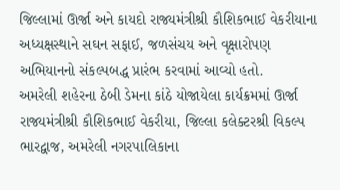જિલ્લામાં ઊર્જા અને કાયદો રાજ્યમંત્રીશ્રી કૌશિકભાઈ વેકરીયાના અધ્યક્ષસ્થાને સઘન સફાઈ, જળસંચય અને વૃક્ષારોપણ અભિયાનનો સંકલ્પબદ્ધ પ્રારંભ કરવામાં આવ્યો હતો.
અમરેલી શહેરના ઠેબી ડેમના કાંઠે યોજાયેલા કાર્યક્રમમાં ઊર્જા રાજ્યમંત્રીશ્રી કૌશિકભાઈ વેકરીયા, જિલ્લા કલેક્ટરશ્રી વિકલ્પ ભારદ્વાજ, અમરેલી નગરપાલિકાના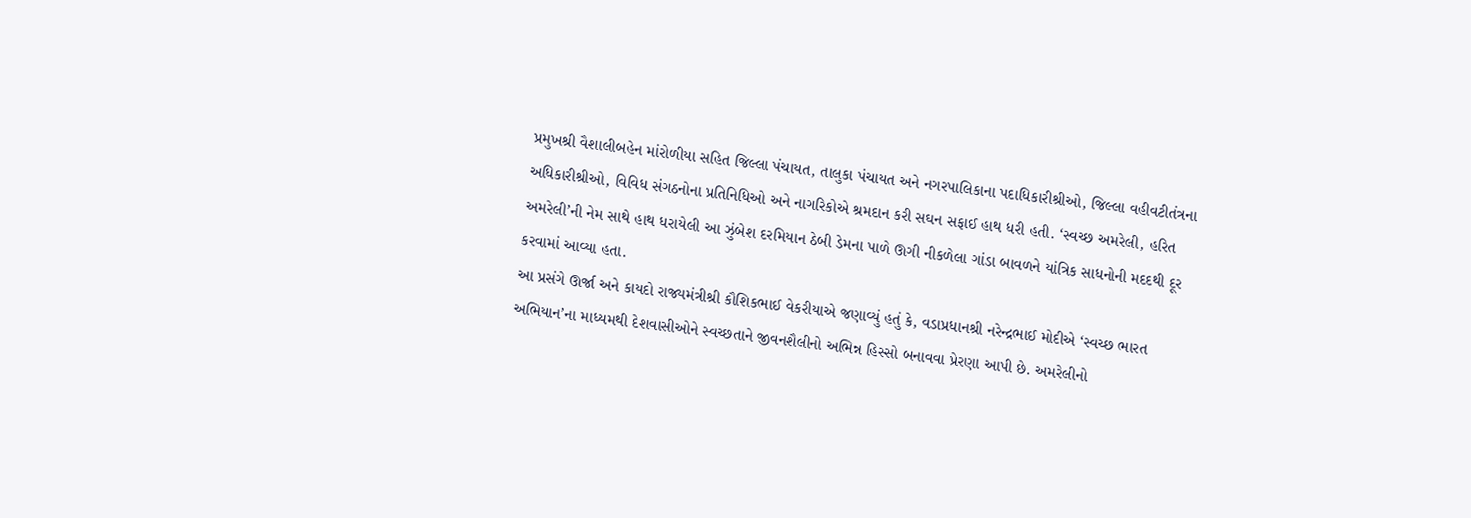પ્રમુખશ્રી વૈશાલીબહેન માંરોળીયા સહિત જિલ્લા પંચાયત, તાલુકા પંચાયત અને નગરપાલિકાના પદાધિકારીશ્રીઓ, જિલ્લા વહીવટીતંત્રના અધિકારીશ્રીઓ, વિવિધ સંગઠનોના પ્રતિનિધિઓ અને નાગરિકોએ શ્રમદાન કરી સઘન સફાઈ હાથ ધરી હતી. ‘સ્વચ્છ અમરેલી, હરિત અમરેલી’ની નેમ સાથે હાથ ધરાયેલી આ ઝુંબેશ દરમિયાન ઠેબી ડેમના પાળે ઊગી નીકળેલા ગાંડા બાવળને યાંત્રિક સાધનોની મદદથી દૂર કરવામાં આવ્યા હતા.
આ પ્રસંગે ઊર્જા અને કાયદો રાજ્યમંત્રીશ્રી કૌશિકભાઈ વેકરીયાએ જણાવ્યું હતું કે, વડાપ્રધાનશ્રી નરેન્દ્રભાઈ મોદીએ ‘સ્વચ્છ ભારત અભિયાન’ના માધ્યમથી દેશવાસીઓને સ્વચ્છતાને જીવનશૈલીનો અભિન્ન હિસ્સો બનાવવા પ્રેરણા આપી છે. અમરેલીનો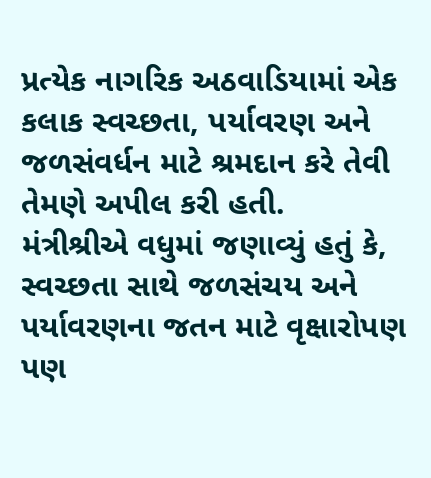પ્રત્યેક નાગરિક અઠવાડિયામાં એક કલાક સ્વચ્છતા, પર્યાવરણ અને જળસંવર્ધન માટે શ્રમદાન કરે તેવી તેમણે અપીલ કરી હતી.
મંત્રીશ્રીએ વધુમાં જણાવ્યું હતું કે, સ્વચ્છતા સાથે જળસંચય અને પર્યાવરણના જતન માટે વૃક્ષારોપણ પણ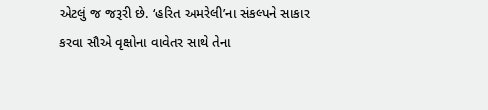એટલું જ જરૂરી છે. ‘હરિત અમરેલી’ના સંકલ્પને સાકાર કરવા સૌએ વૃક્ષોના વાવેતર સાથે તેના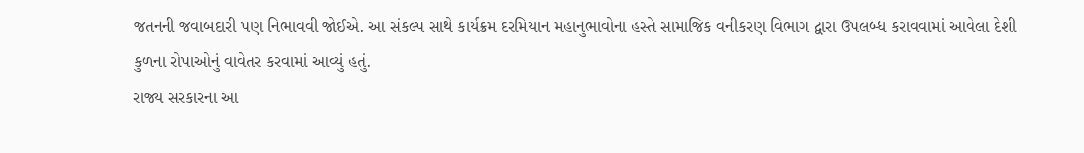જતનની જવાબદારી પણ નિભાવવી જોઈએ. આ સંકલ્પ સાથે કાર્યક્રમ દરમિયાન મહાનુભાવોના હસ્તે સામાજિક વનીકરણ વિભાગ દ્વારા ઉપલબ્ધ કરાવવામાં આવેલા દેશી કુળના રોપાઓનું વાવેતર કરવામાં આવ્યું હતું.
રાજ્ય સરકારના આ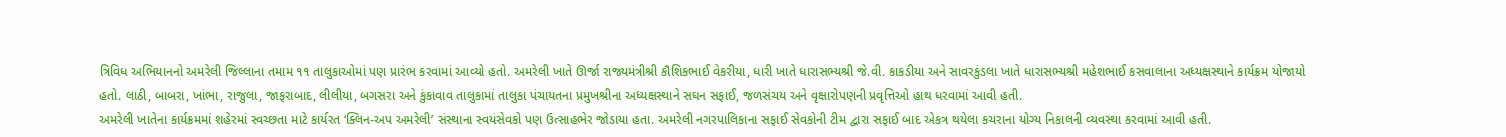ત્રિવિધ અભિયાનનો અમરેલી જિલ્લાના તમામ ૧૧ તાલુકાઓમાં પણ પ્રારંભ કરવામાં આવ્યો હતો. અમરેલી ખાતે ઊર્જા રાજ્યમંત્રીશ્રી કૌશિકભાઈ વેકરીયા, ધારી ખાતે ધારાસભ્યશ્રી જે.વી. કાકડીયા અને સાવરકુંડલા ખાતે ધારાસભ્યશ્રી મહેશભાઈ કસવાલાના અધ્યક્ષસ્થાને કાર્યક્રમ યોજાયો હતો. લાઠી, બાબરા, ખાંભા, રાજુલા, જાફરાબાદ, લીલીયા, બગસરા અને કુંકાવાવ તાલુકામાં તાલુકા પંચાયતના પ્રમુખશ્રીના અધ્યક્ષસ્થાને સઘન સફાઈ, જળસંચય અને વૃક્ષારોપણની પ્રવૃત્તિઓ હાથ ધરવામાં આવી હતી.
અમરેલી ખાતેના કાર્યક્રમમાં શહેરમાં સ્વચ્છતા માટે કાર્યરત ‘ક્લિન-અપ અમરેલી’ સંસ્થાના સ્વયંસેવકો પણ ઉત્સાહભેર જોડાયા હતા. અમરેલી નગરપાલિકાના સફાઈ સેવકોની ટીમ દ્વારા સફાઈ બાદ એકત્ર થયેલા કચરાના યોગ્ય નિકાલની વ્યવસ્થા કરવામાં આવી હતી.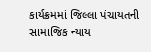કાર્યક્રમમાં જિલ્લા પંચાયતની સામાજિક ન્યાય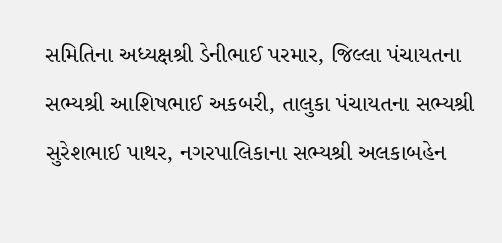સમિતિના અધ્યક્ષશ્રી ડેનીભાઈ પરમાર, જિલ્લા પંચાયતના સભ્યશ્રી આશિષભાઈ અકબરી, તાલુકા પંચાયતના સભ્યશ્રી સુરેશભાઈ પાથર, નગરપાલિકાના સભ્યશ્રી અલકાબહેન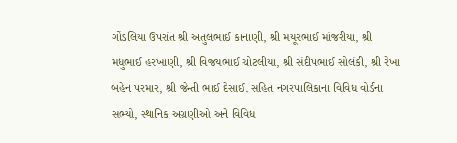ગોંડલિયા ઉપરાંત શ્રી અતુલભાઈ કાનાણી, શ્રી મયૂરભાઈ માંજરીયા, શ્રી મધુભાઈ હરખાણી, શ્રી વિજયભાઈ ચોટલીયા, શ્રી સંદીપભાઈ સોલંકી, શ્રી રેખા બહેન પરમાર, શ્રી જેન્તી ભાઈ દેસાઈ. સહિત નગરપાલિકાના વિવિધ વોર્ડના સભ્યો, સ્થાનિક અગ્રણીઓ અને વિવિધ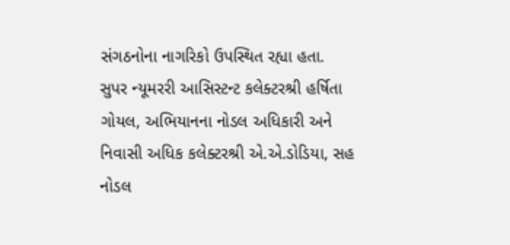સંગઠનોના નાગરિકો ઉપસ્થિત રહ્યા હતા.
સુપર ન્યૂમરરી આસિસ્ટન્ટ કલેક્ટરશ્રી હર્ષિતા ગોયલ, અભિયાનના નોડલ અધિકારી અને નિવાસી અધિક કલેક્ટરશ્રી એ.એ.ડોડિયા, સહ નોડલ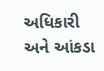અધિકારી અને આંકડા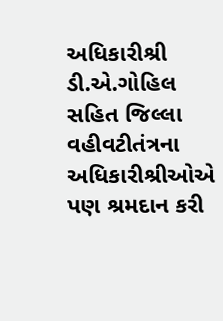અધિકારીશ્રી ડી.એ.ગોહિલ સહિત જિલ્લા વહીવટીતંત્રના અધિકારીશ્રીઓએ પણ શ્રમદાન કરી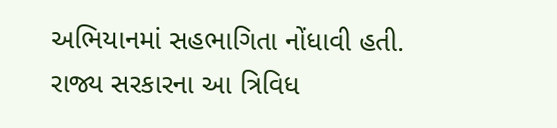અભિયાનમાં સહભાગિતા નોંધાવી હતી.
રાજ્ય સરકારના આ ત્રિવિધ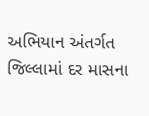અભિયાન અંતર્ગત જિલ્લામાં દર માસના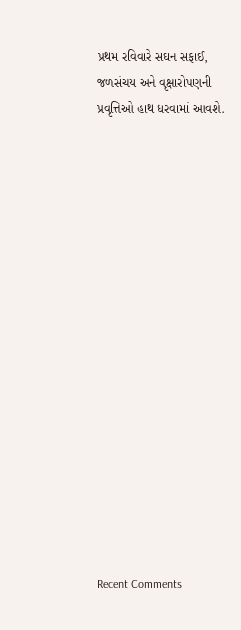પ્રથમ રવિવારે સઘન સફાઈ, જળસંચય અને વૃક્ષારોપણની પ્રવૃત્તિઓ હાથ ધરવામાં આવશે.

















Recent Comments